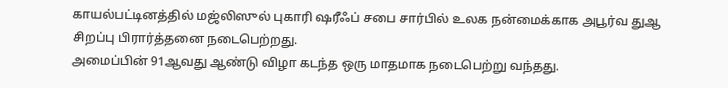காயல்பட்டினத்தில் மஜ்லிஸுல் புகாரி ஷரீஃப் சபை சார்பில் உலக நன்மைக்காக அபூர்வ துஆ சிறப்பு பிரார்த்தனை நடைபெற்றது.
அமைப்பின் 91ஆவது ஆண்டு விழா கடந்த ஒரு மாதமாக நடைபெற்று வந்தது.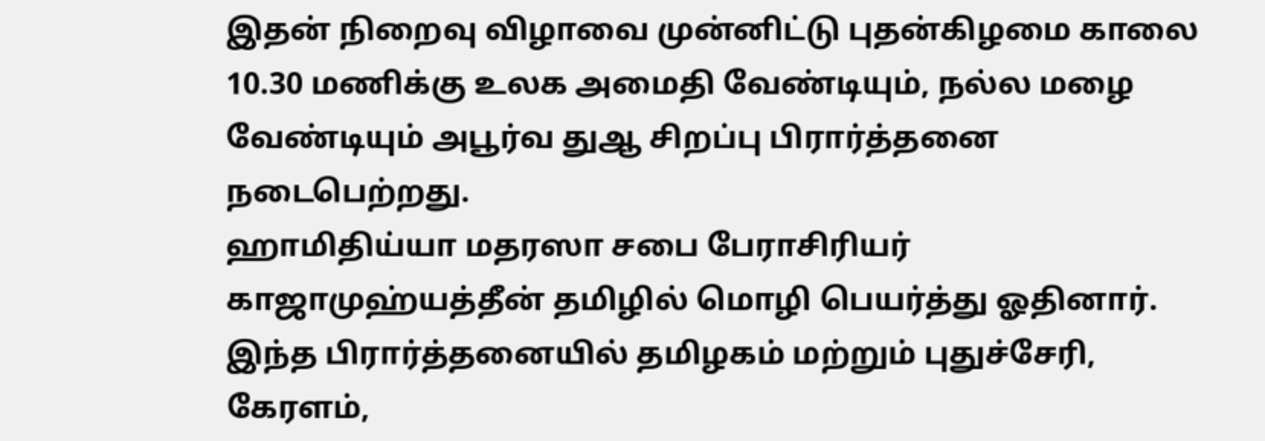இதன் நிறைவு விழாவை முன்னிட்டு புதன்கிழமை காலை 10.30 மணிக்கு உலக அமைதி வேண்டியும், நல்ல மழை வேண்டியும் அபூர்வ துஆ சிறப்பு பிரார்த்தனை நடைபெற்றது.
ஹாமிதிய்யா மதரஸா சபை பேராசிரியர் காஜாமுஹ்யத்தீன் தமிழில் மொழி பெயர்த்து ஓதினார். இந்த பிரார்த்தனையில் தமிழகம் மற்றும் புதுச்சேரி, கேரளம்,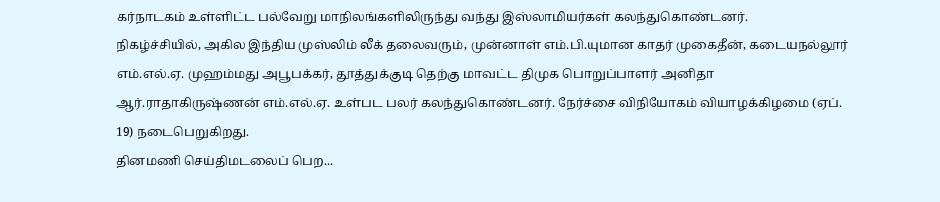கர்நாடகம் உள்ளிட்ட பல்வேறு மாநிலங்களிலிருந்து வந்து இஸ்லாமியர்கள் கலந்துகொண்டனர்.
நிகழ்ச்சியில், அகில இந்திய முஸ்லிம் லீக் தலைவரும், முன்னாள் எம்.பி.யுமான காதர் முகைதீன், கடையநல்லூர் எம்.எல்.ஏ. முஹம்மது அபூபக்கர், தூத்துக்குடி தெற்கு மாவட்ட திமுக பொறுப்பாளர் அனிதா ஆர்.ராதாகிருஷ்ணன் எம்.எல்.ஏ. உள்பட பலர் கலந்துகொண்டனர். நேர்ச்சை விநியோகம் வியாழக்கிழமை (ஏப். 19) நடைபெறுகிறது.
தினமணி செய்திமடலைப் பெற...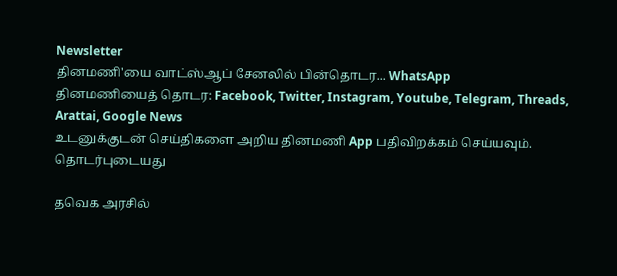Newsletter
தினமணி'யை வாட்ஸ்ஆப் சேனலில் பின்தொடர... WhatsApp
தினமணியைத் தொடர: Facebook, Twitter, Instagram, Youtube, Telegram, Threads, Arattai, Google News
உடனுக்குடன் செய்திகளை அறிய தினமணி App பதிவிறக்கம் செய்யவும்.
தொடர்புடையது

தவெக அரசில்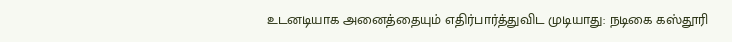உடனடியாக அனைத்தையும் எதிர்பார்த்துவிட முடியாது: நடிகை கஸ்தூரி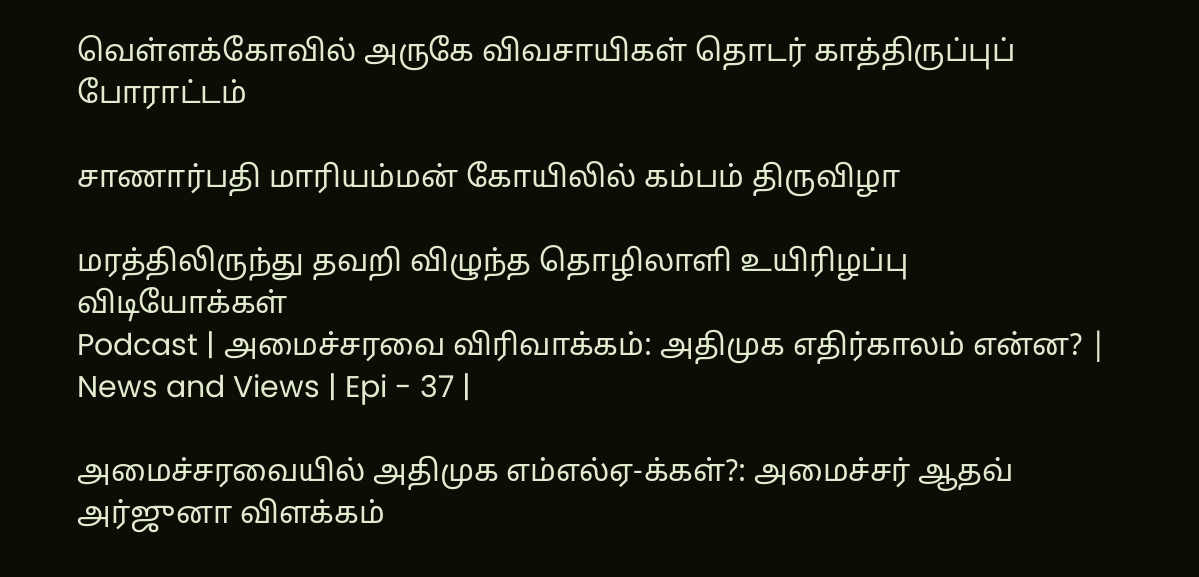வெள்ளக்கோவில் அருகே விவசாயிகள் தொடர் காத்திருப்புப் போராட்டம்

சாணார்பதி மாரியம்மன் கோயிலில் கம்பம் திருவிழா

மரத்திலிருந்து தவறி விழுந்த தொழிலாளி உயிரிழப்பு
விடியோக்கள்
Podcast | அமைச்சரவை விரிவாக்கம்: அதிமுக எதிர்காலம் என்ன? | News and Views | Epi - 37 |

அமைச்சரவையில் அதிமுக எம்எல்ஏ-க்கள்?: அமைச்சர் ஆதவ் அர்ஜுனா விளக்கம்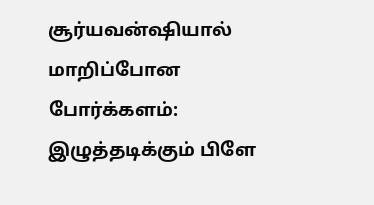சூர்யவன்ஷியால் மாறிப்போன போர்க்களம்: இழுத்தடிக்கும் பிளே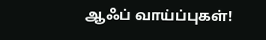ஆஃப் வாய்ப்புகள்!